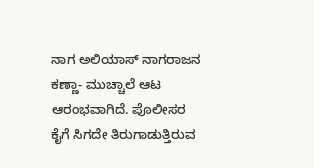ನಾಗ ಅಲಿಯಾಸ್ ನಾಗರಾಜನ ಕಣ್ಣಾ- ಮುಚ್ಚಾಲೆ ಆಟ ಆರಂಭವಾಗಿದೆ. ಪೊಲೀಸರ ಕೈಗೆ ಸಿಗದೇ ತಿರುಗಾಡುತ್ತಿರುವ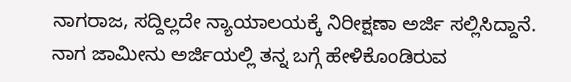ನಾಗರಾಜ, ಸದ್ದಿಲ್ಲದೇ ನ್ಯಾಯಾಲಯಕ್ಕೆ ನಿರೀಕ್ಷಣಾ ಅರ್ಜಿ ಸಲ್ಲಿಸಿದ್ದಾನೆ. ನಾಗ ಜಾಮೀನು ಅರ್ಜಿಯಲ್ಲಿ ತನ್ನ ಬಗ್ಗೆ ಹೇಳಿಕೊಂಡಿರುವ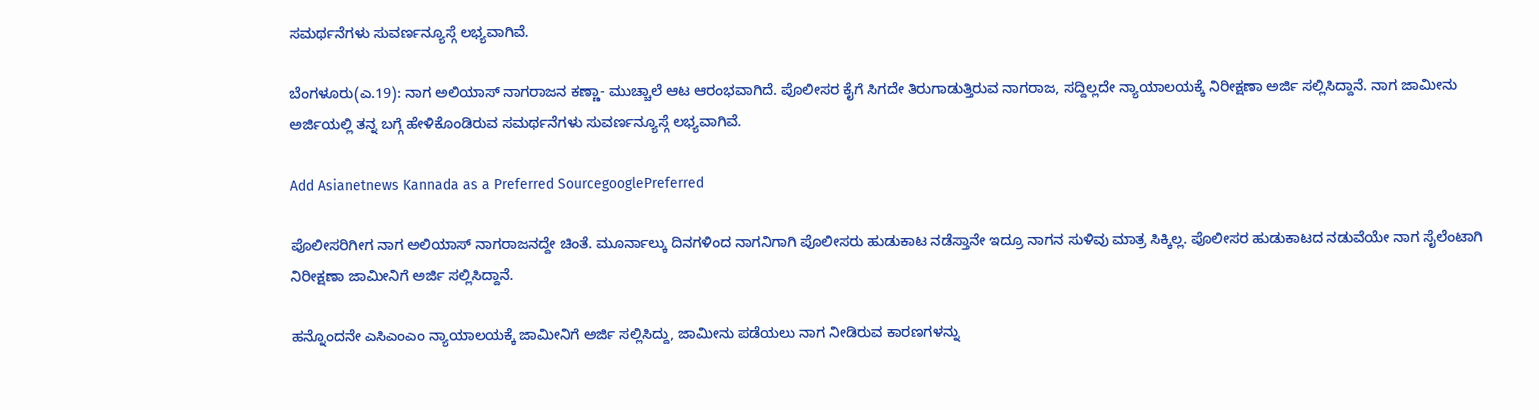ಸಮರ್ಥನೆಗಳು ಸುವರ್ಣನ್ಯೂಸ್ಗೆ ಲಭ್ಯವಾಗಿವೆ.

ಬೆಂಗಳೂರು(ಎ.19): ನಾಗ ಅಲಿಯಾಸ್ ನಾಗರಾಜನ ಕಣ್ಣಾ- ಮುಚ್ಚಾಲೆ ಆಟ ಆರಂಭವಾಗಿದೆ. ಪೊಲೀಸರ ಕೈಗೆ ಸಿಗದೇ ತಿರುಗಾಡುತ್ತಿರುವ ನಾಗರಾಜ, ಸದ್ದಿಲ್ಲದೇ ನ್ಯಾಯಾಲಯಕ್ಕೆ ನಿರೀಕ್ಷಣಾ ಅರ್ಜಿ ಸಲ್ಲಿಸಿದ್ದಾನೆ. ನಾಗ ಜಾಮೀನು ಅರ್ಜಿಯಲ್ಲಿ ತನ್ನ ಬಗ್ಗೆ ಹೇಳಿಕೊಂಡಿರುವ ಸಮರ್ಥನೆಗಳು ಸುವರ್ಣನ್ಯೂಸ್ಗೆ ಲಭ್ಯವಾಗಿವೆ.

Add Asianetnews Kannada as a Preferred SourcegooglePreferred

ಪೊಲೀಸರಿಗೀಗ ನಾಗ ಅಲಿಯಾಸ್ ನಾಗರಾಜನದ್ದೇ ಚಿಂತೆ. ಮೂರ್ನಾಲ್ಕು ದಿನಗಳಿಂದ ನಾಗನಿಗಾಗಿ ಪೊಲೀಸರು ಹುಡುಕಾಟ ನಡೆಸ್ತಾನೇ ಇದ್ರೂ ನಾಗನ ಸುಳಿವು ಮಾತ್ರ ಸಿಕ್ಕಿಲ್ಲ. ಪೊಲೀಸರ ಹುಡುಕಾಟದ ನಡುವೆಯೇ ನಾಗ ಸೈಲೆಂಟಾಗಿ ನಿರೀಕ್ಷಣಾ ಜಾಮೀನಿಗೆ ಅರ್ಜಿ ಸಲ್ಲಿಸಿದ್ದಾನೆ.

ಹನ್ನೊಂದನೇ ಎಸಿಎಂಎಂ ನ್ಯಾಯಾಲಯಕ್ಕೆ ಜಾಮೀನಿಗೆ ಅರ್ಜಿ ಸಲ್ಲಿಸಿದ್ದು, ಜಾಮೀನು ಪಡೆಯಲು ನಾಗ ನೀಡಿರುವ ಕಾರಣಗಳನ್ನು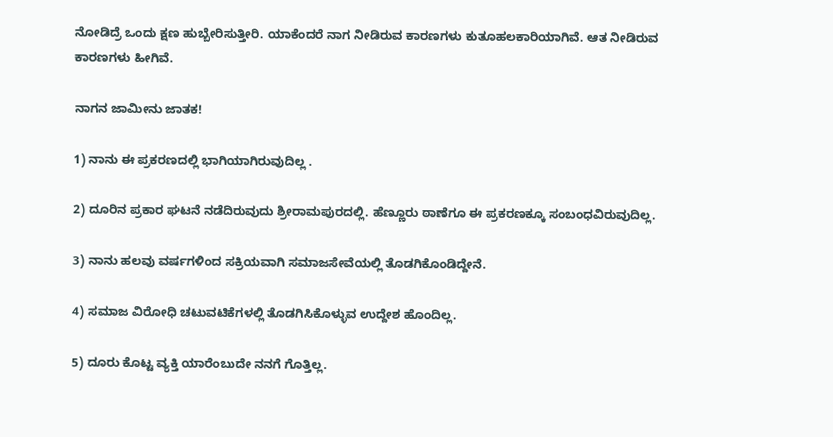ನೋಡಿದ್ರೆ ಒಂದು ಕ್ಷಣ ಹುಬ್ಬೇರಿಸುತ್ತೀರಿ. ಯಾಕೆಂದರೆ ನಾಗ ನೀಡಿರುವ ಕಾರಣಗಳು ಕುತೂಹಲಕಾರಿಯಾಗಿವೆ. ಆತ ನೀಡಿರುವ ಕಾರಣಗಳು ಹೀಗಿವೆ.

ನಾಗನ ಜಾಮೀನು ಜಾತಕ!

1) ನಾನು ಈ ಪ್ರಕರಣದಲ್ಲಿ ಭಾಗಿಯಾಗಿರುವುದಿಲ್ಲ .

2) ದೂರಿನ ಪ್ರಕಾರ ಘಟನೆ ನಡೆದಿರುವುದು ಶ್ರೀರಾಮಪುರದಲ್ಲಿ. ಹೆಣ್ಣೂರು ಠಾಣೆಗೂ ಈ ಪ್ರಕರಣಕ್ಕೂ ಸಂಬಂಧವಿರುವುದಿಲ್ಲ.

3) ನಾನು ಹಲವು ವರ್ಷಗಳಿಂದ ಸಕ್ರಿಯವಾಗಿ ಸಮಾಜಸೇವೆಯಲ್ಲಿ ತೊಡಗಿಕೊಂಡಿದ್ದೇನೆ.

4) ಸಮಾಜ ವಿರೋಧಿ ಚಟುವಟಿಕೆಗಳಲ್ಲಿ ತೊಡಗಿಸಿಕೊಳ್ಳುವ ಉದ್ದೇಶ ಹೊಂದಿಲ್ಲ.

5) ದೂರು ಕೊಟ್ಟ ವ್ಯಕ್ತಿ ಯಾರೆಂಬುದೇ ನನಗೆ ಗೊತ್ತಿಲ್ಲ.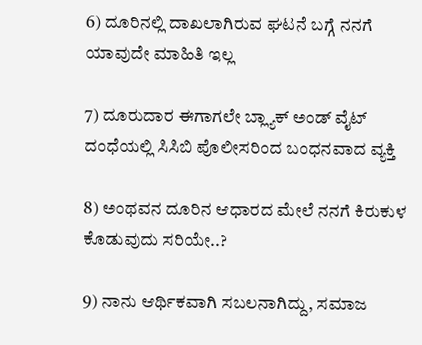6) ದೂರಿನಲ್ಲಿ ದಾಖಲಾಗಿರುವ ಘಟನೆ ಬಗ್ಗೆ ನನಗೆ ಯಾವುದೇ ಮಾಹಿತಿ ಇಲ್ಲ

7) ದೂರುದಾರ ಈಗಾಗಲೇ ಬ್ಲ್ಯಾಕ್ ಅಂಡ್ ವೈಟ್ ದಂಧೆಯಲ್ಲಿ ಸಿಸಿಬಿ ಪೊಲೀಸರಿಂದ ಬಂಧನವಾದ ವ್ಯಕ್ತಿ

8) ಅಂಥವನ ದೂರಿನ ಆಧಾರದ ಮೇಲೆ ನನಗೆ ಕಿರುಕುಳ ಕೊಡುವುದು ಸರಿಯೇ..?

9) ನಾನು ಆರ್ಥಿಕವಾಗಿ ಸಬಲನಾಗಿದ್ದು, ಸಮಾಜ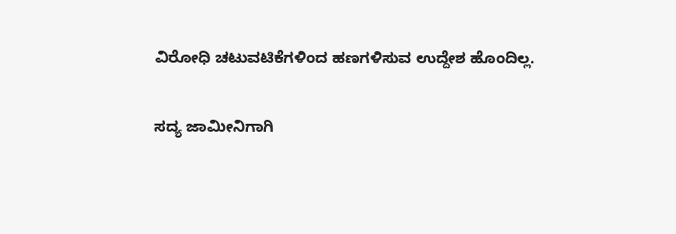ವಿರೋಧಿ ಚಟುವಟಿಕೆಗಳಿಂದ ಹಣಗಳಿಸುವ ಉದ್ದೇಶ ಹೊಂದಿಲ್ಲ.

ಸದ್ಯ ಜಾಮೀನಿಗಾಗಿ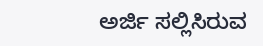ಅರ್ಜಿ ಸಲ್ಲಿಸಿರುವ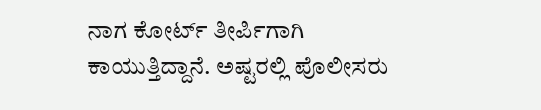ನಾಗ ಕೋರ್ಟ್ ತೀರ್ಪಿಗಾಗಿ ಕಾಯುತ್ತಿದ್ದಾನೆ. ಅಷ್ಟರಲ್ಲಿ ಪೊಲೀಸರು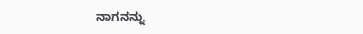ನಾಗನನ್ನು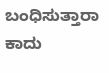ಬಂಧಿಸುತ್ತಾರಾ ಕಾದು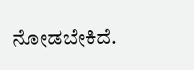ನೋಡಬೇಕಿದೆ.